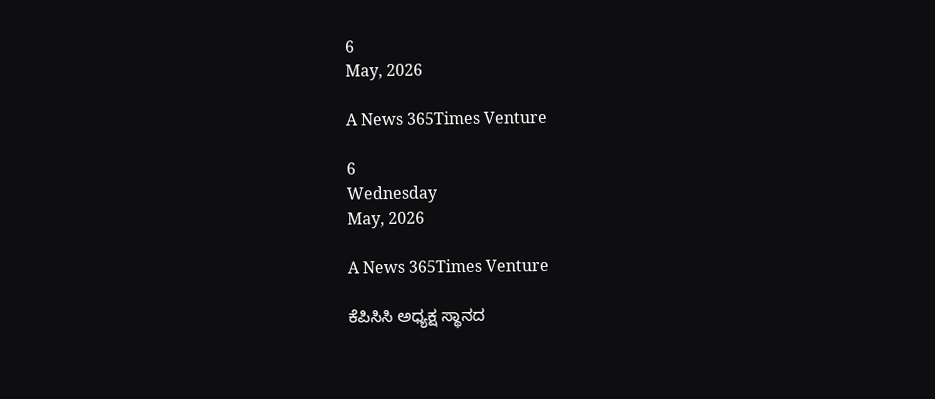6
May, 2026

A News 365Times Venture

6
Wednesday
May, 2026

A News 365Times Venture

ಕೆಪಿಸಿಸಿ ಅಧ್ಯಕ್ಷ ಸ್ಥಾನದ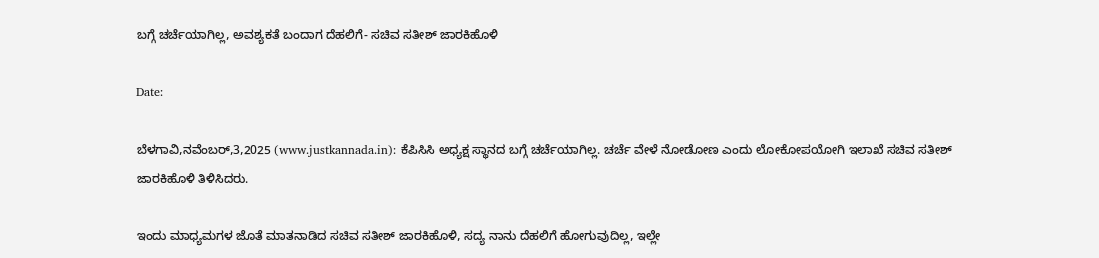ಬಗ್ಗೆ ಚರ್ಚೆಯಾಗಿಲ್ಲ, ಅವಶ್ಯಕತೆ ಬಂದಾಗ ದೆಹಲಿಗೆ- ಸಚಿವ ಸತೀಶ್ ಜಾರಕಿಹೊಳಿ

Date:

ಬೆಳಗಾವಿ,ನವೆಂಬರ್,3,2025 (www.justkannada.in): ಕೆಪಿಸಿಸಿ ಅಧ್ಯಕ್ಷ ಸ್ಥಾನದ ಬಗ್ಗೆ ಚರ್ಚೆಯಾಗಿಲ್ಲ. ಚರ್ಚೆ ವೇಳೆ ನೋಡೋಣ ಎಂದು ಲೋಕೋಪಯೋಗಿ ಇಲಾಖೆ ಸಚಿವ ಸತೀಶ್ ಜಾರಕಿಹೊಳಿ ತಿಳಿಸಿದರು.

ಇಂದು ಮಾಧ್ಯಮಗಳ ಜೊತೆ ಮಾತನಾಡಿದ ಸಚಿವ ಸತೀಶ್ ಜಾರಕಿಹೊಳಿ, ಸದ್ಯ ನಾನು ದೆಹಲಿಗೆ ಹೋಗುವುದಿಲ್ಲ, ಇಲ್ಲೇ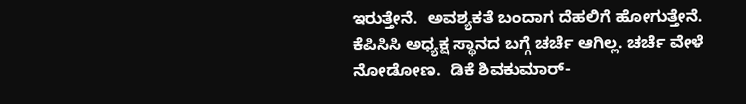ಇರುತ್ತೇನೆ.  ಅವಶ್ಯಕತೆ ಬಂದಾಗ ದೆಹಲಿಗೆ ಹೋಗುತ್ತೇನೆ. ಕೆಪಿಸಿಸಿ ಅಧ್ಯಕ್ಷ ಸ್ಥಾನದ ಬಗ್ಗೆ ಚರ್ಚೆ ಆಗಿಲ್ಲ. ಚರ್ಚೆ ವೇಳೆ ನೋಡೋಣ.  ಡಿಕೆ ಶಿವಕುಮಾರ್-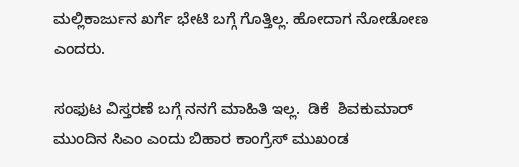ಮಲ್ಲಿಕಾರ್ಜುನ ಖರ್ಗೆ ಭೇಟಿ ಬಗ್ಗೆ ಗೊತ್ತಿಲ್ಲ. ಹೋದಾಗ ನೋಡೋಣ ಎಂದರು.

ಸಂಫುಟ ವಿಸ್ತರಣೆ ಬಗ್ಗೆ ನನಗೆ ಮಾಹಿತಿ ಇಲ್ಲ.  ಡಿಕೆ  ಶಿವಕುಮಾರ್ ಮುಂದಿನ ಸಿಎಂ ಎಂದು ಬಿಹಾರ ಕಾಂಗ್ರೆಸ್ ಮುಖಂಡ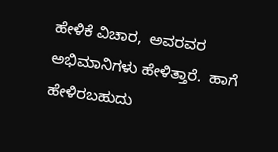ಹೇಳಿಕೆ ವಿಚಾರ,  ಅವರವರ ಅಭಿಮಾನಿಗಳು ಹೇಳಿತ್ತಾರೆ.  ಹಾಗೆ ಹೇಳಿರಬಹುದು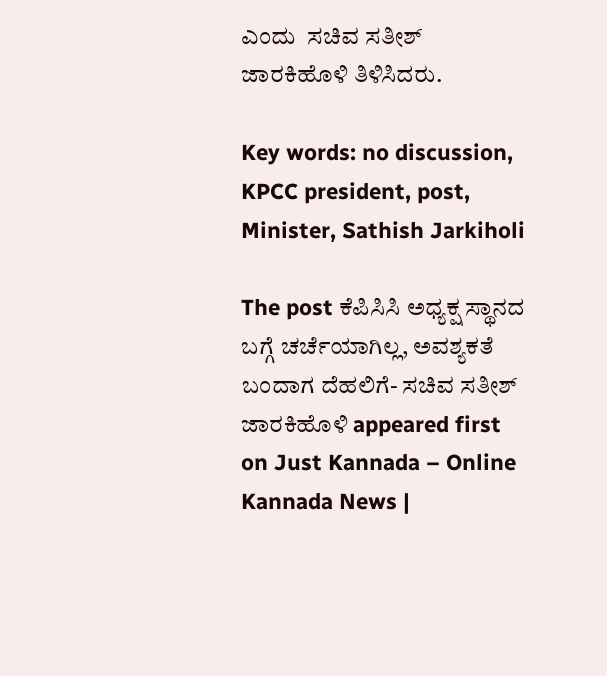ಎಂದು  ಸಚಿವ ಸತೀಶ್ ಜಾರಕಿಹೊಳಿ ತಿಳಿಸಿದರು.

Key words: no discussion, KPCC president, post, Minister, Sathish Jarkiholi

The post ಕೆಪಿಸಿಸಿ ಅಧ್ಯಕ್ಷ ಸ್ಥಾನದ ಬಗ್ಗೆ ಚರ್ಚೆಯಾಗಿಲ್ಲ, ಅವಶ್ಯಕತೆ ಬಂದಾಗ ದೆಹಲಿಗೆ- ಸಚಿವ ಸತೀಶ್ ಜಾರಕಿಹೊಳಿ appeared first on Just Kannada – Online Kannada News |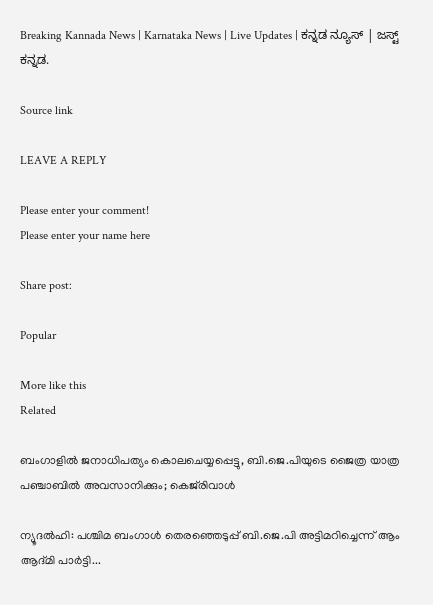Breaking Kannada News | Karnataka News | Live Updates | ಕನ್ನಡ ನ್ಯೂಸ್ | ಜಸ್ಟ್ ಕನ್ನಡ.

Source link

LEAVE A REPLY

Please enter your comment!
Please enter your name here

Share post:

Popular

More like this
Related

ബംഗാളിൽ ജനാധിപത്യം കൊലചെയ്യപ്പെട്ടു, ബി.ജെ.പിയുടെ ജൈത്ര യാത്ര പഞ്ചാബിൽ അവസാനിക്കും; കെജ്‌രിവാൾ

ന്യൂദൽഹി: പശ്ചിമ ബംഗാൾ തെരഞ്ഞെടുപ്പ് ബി.ജെ.പി അട്ടിമറിച്ചെന്ന് ആം ആദ്മി പാർട്ടി...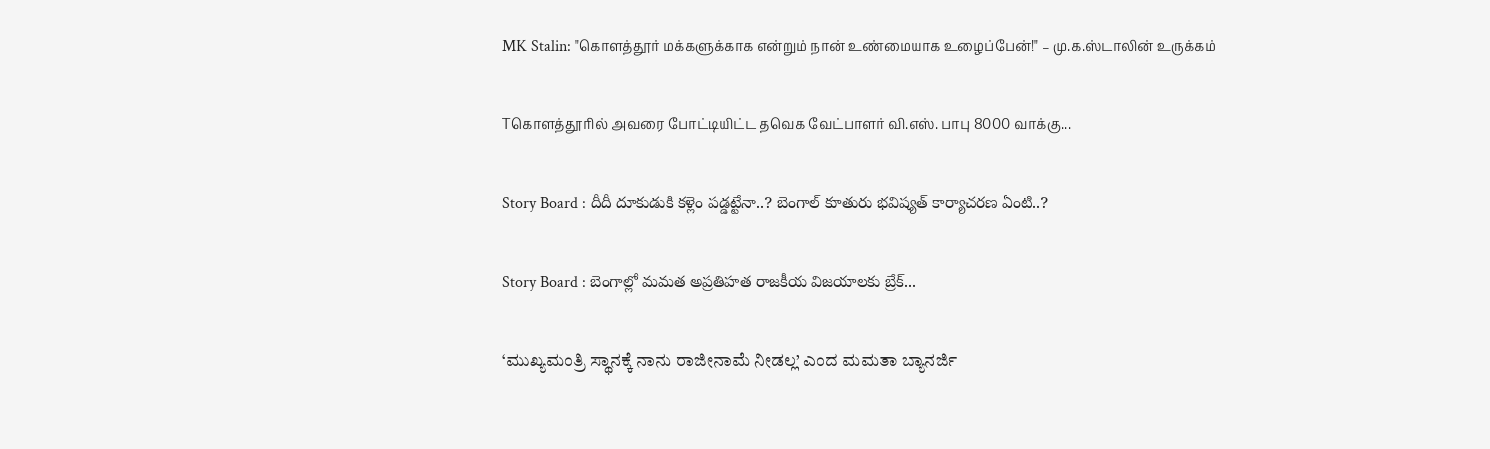MK Stalin: "கொளத்தூர் மக்களுக்காக என்றும் நான் உண்மையாக உழைப்பேன்!" – மு.க.ஸ்டாலின் உருக்கம்

Tகொளத்தூரில் அவரை போட்டியிட்ட தவெக வேட்பாளர் வி.எஸ். பாபு 8000 வாக்கு...

Story Board : దీదీ దూకుడుకి కళ్లెం పడ్డట్టేనా..? బెంగాల్ కూతురు భవిష్యత్ కార్యాచరణ ఏంటి..?

Story Board : బెంగాల్లో మమత అప్రతిహత రాజకీయ విజయాలకు బ్రేక్...

‘ಮುಖ್ಯಮಂತ್ರಿ ಸ್ಥಾನಕ್ಕೆ ನಾನು ರಾಜೀನಾಮೆ ನೀಡಲ್ಲ’ ಎಂದ ಮಮತಾ ಬ್ಯಾನರ್ಜಿ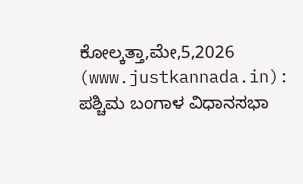ಕೋಲ್ಕತ್ತಾ,ಮೇ,5,2026 (www.justkannada.in):  ಪಶ್ಚಿಮ ಬಂಗಾಳ ವಿಧಾನಸಭಾ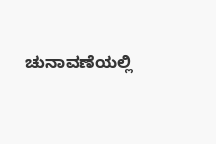ಚುನಾವಣೆಯಲ್ಲಿ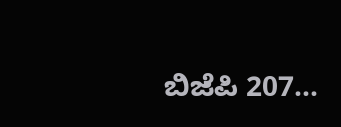ಬಿಜೆಪಿ 207...